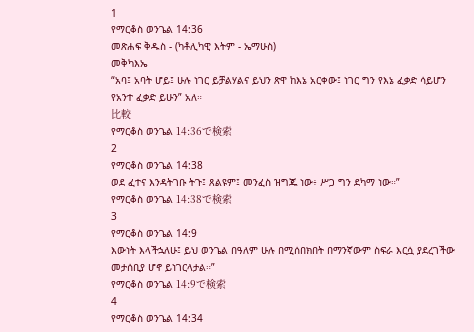1
የማርቆስ ወንጌል 14:36
መጽሐፍ ቅዱስ - (ካቶሊካዊ እትም - ኤማሁስ)
መቅካእኤ
“አባ፤ አባት ሆይ፤ ሁሉ ነገር ይቻልሃልና ይህን ጽዋ ከእኔ አርቀው፤ ነገር ግን የእኔ ፈቃድ ሳይሆን የአንተ ፈቃድ ይሁን” አለ።
比較
የማርቆስ ወንጌል 14:36で検索
2
የማርቆስ ወንጌል 14:38
ወደ ፈተና እንዳትገቡ ትጉ፤ ጸልዩም፤ መንፈስ ዝግጁ ነው፥ ሥጋ ግን ደካማ ነው።”
የማርቆስ ወንጌል 14:38で検索
3
የማርቆስ ወንጌል 14:9
እውነት እላችኋለሁ፤ ይህ ወንጌል በዓለም ሁሉ በሚሰበክበት በማንኛውም ስፍራ እርሷ ያደረገችው መታሰቢያ ሆኖ ይነገርላታል።”
የማርቆስ ወንጌል 14:9で検索
4
የማርቆስ ወንጌል 14:34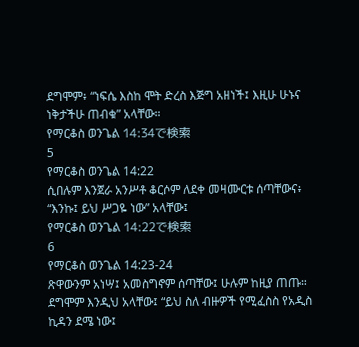ደግሞም፥ “ነፍሴ እስከ ሞት ድረስ እጅግ አዘነች፤ እዚሁ ሁኑና ነቅታችሁ ጠብቁ” አላቸው።
የማርቆስ ወንጌል 14:34で検索
5
የማርቆስ ወንጌል 14:22
ሲበሉም እንጀራ አንሥቶ ቆርሶም ለደቀ መዛሙርቱ ሰጣቸውና፥ “እንኩ፤ ይህ ሥጋዬ ነው” አላቸው፤
የማርቆስ ወንጌል 14:22で検索
6
የማርቆስ ወንጌል 14:23-24
ጽዋውንም አነሣ፤ አመስግኖም ሰጣቸው፤ ሁሉም ከዚያ ጠጡ። ደግሞም እንዲህ አላቸው፤ “ይህ ስለ ብዙዎች የሚፈስስ የአዲስ ኪዳን ደሜ ነው፤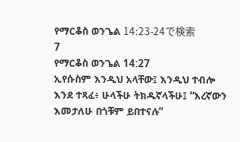የማርቆስ ወንጌል 14:23-24で検索
7
የማርቆስ ወንጌል 14:27
ኢየሱስም እንዲህ አላቸው፤ እንዲህ ተብሎ እንደ ተጻፈ፥ ሁላችሁ ትክዱኛላችሁ፤ “እረኛውን እመታለሁ በጎቹም ይበተናሉ”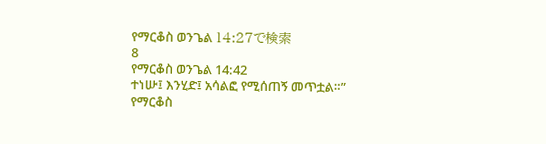የማርቆስ ወንጌል 14:27で検索
8
የማርቆስ ወንጌል 14:42
ተነሡ፤ እንሂድ፤ አሳልፎ የሚሰጠኝ መጥቷል።”
የማርቆስ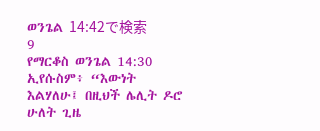ወንጌል 14:42で検索
9
የማርቆስ ወንጌል 14:30
ኢየሱስም፥ “እውነት እልሃለሁ፤ በዚህች ሌሊት ዶሮ ሁለት ጊዜ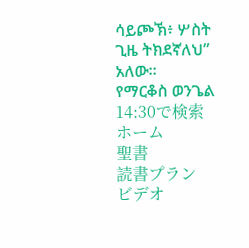ሳይጮኽ፥ ሦስት ጊዜ ትክደኛለህ” አለው።
የማርቆስ ወንጌል 14:30で検索
ホーム
聖書
読書プラン
ビデオ